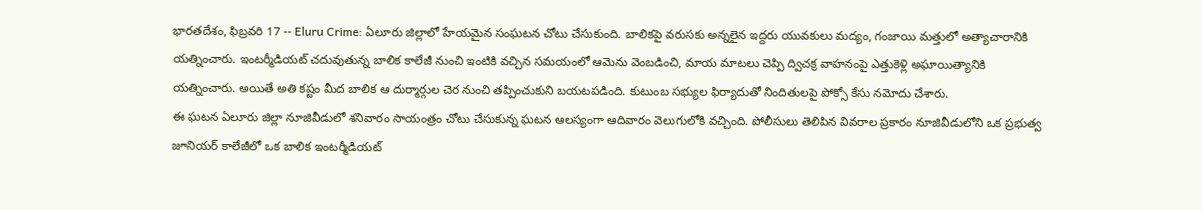భారతదేశం, ఫిబ్రవరి 17 -- Eluru Crime: ఏలూరు జిల్లాలో హేయమైన సంఘటన చోటు చేసుకుంది. బాలికపై వరుసకు అన్నలైన ఇద్దరు యువకులు మద్యం, గంజాయి మత్తులో అత్యాచారానికి యత్నించారు. ఇంటర్మీడియట్ చదువుతున్న బాలిక కాలేజీ నుంచి ఇంటికి వచ్చిన సమయంలో ఆమెను వెంబడించి, మాయ మాటలు చెప్పి ద్విచక్ర వాహనంపై ఎత్తుకెళ్లి అఘాయిత్యానికి యత్నించారు. అయితే అతి కష్టం మీద బాలిక ఆ దుర్మార్గుల చెర నుంచి తప్పించుకుని బయటపడింది. కుటుంబ సభ్యుల ఫిర్యాదుతో నిందితులపై పోక్సో కేసు నమోదు చేశారు.
ఈ ఘటన ఏలూరు జిల్లా నూజివీడులో శనివారం సాయంత్రం చోటు చేసుకున్న ఘటన ఆలస్యంగా ఆదివారం వెలుగులోకి వచ్చింది. పోలీసులు తెలిపిన వివరాల ప్రకారం నూజివీడులోని ఒక ప్రభుత్వ జూనియర్ కాలేజీలో ఒక బాలిక ఇంటర్మీడియట్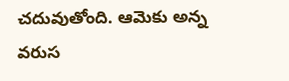చదువుతోంది. ఆమెకు అన్న వరుస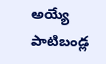అయ్యే పాటిబండ్ల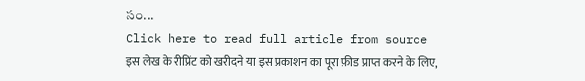సం...
Click here to read full article from source
इस लेख के रीप्रिंट को खरीदने या इस प्रकाशन का पूरा फ़ीड प्राप्त करने के लिए,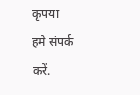कृपया
हमे संपर्क करें.